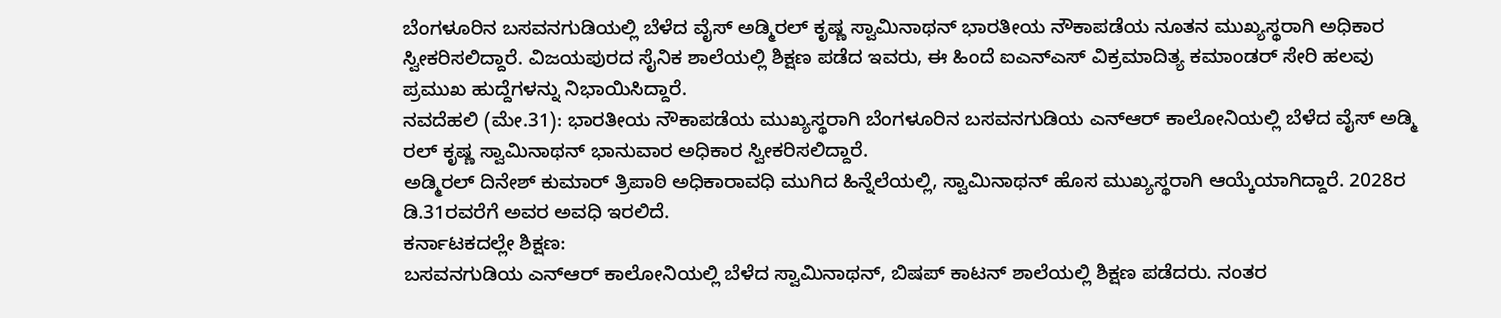ಬೆಂಗಳೂರಿನ ಬಸವನಗುಡಿಯಲ್ಲಿ ಬೆಳೆದ ವೈಸ್ ಅಡ್ಮಿರಲ್ ಕೃಷ್ಣ ಸ್ವಾಮಿನಾಥನ್ ಭಾರತೀಯ ನೌಕಾಪಡೆಯ ನೂತನ ಮುಖ್ಯಸ್ಥರಾಗಿ ಅಧಿಕಾರ ಸ್ವೀಕರಿಸಲಿದ್ದಾರೆ. ವಿಜಯಪುರದ ಸೈನಿಕ ಶಾಲೆಯಲ್ಲಿ ಶಿಕ್ಷಣ ಪಡೆದ ಇವರು, ಈ ಹಿಂದೆ ಐಎನ್ಎಸ್ ವಿಕ್ರಮಾದಿತ್ಯ ಕಮಾಂಡರ್ ಸೇರಿ ಹಲವು ಪ್ರಮುಖ ಹುದ್ದೆಗಳನ್ನು ನಿಭಾಯಿಸಿದ್ದಾರೆ.
ನವದೆಹಲಿ (ಮೇ.31): ಭಾರತೀಯ ನೌಕಾಪಡೆಯ ಮುಖ್ಯಸ್ಥರಾಗಿ ಬೆಂಗಳೂರಿನ ಬಸವನಗುಡಿಯ ಎನ್ಆರ್ ಕಾಲೋನಿಯಲ್ಲಿ ಬೆಳೆದ ವೈಸ್ ಅಡ್ಮಿ ರಲ್ ಕೃಷ್ಣ ಸ್ವಾಮಿನಾಥನ್ ಭಾನುವಾರ ಅಧಿಕಾರ ಸ್ವೀಕರಿಸಲಿದ್ದಾರೆ.
ಅಡ್ಮಿರಲ್ ದಿನೇಶ್ ಕುಮಾರ್ ತ್ರಿಪಾಠಿ ಅಧಿಕಾರಾವಧಿ ಮುಗಿದ ಹಿನ್ನೆಲೆಯಲ್ಲಿ, ಸ್ವಾಮಿನಾಥನ್ ಹೊಸ ಮುಖ್ಯಸ್ಥರಾಗಿ ಆಯ್ಕೆಯಾಗಿದ್ದಾರೆ. 2028ರ ಡಿ.31ರವರೆಗೆ ಅವರ ಅವಧಿ ಇರಲಿದೆ.
ಕರ್ನಾಟಕದಲ್ಲೇ ಶಿಕ್ಷಣ:
ಬಸವನಗುಡಿಯ ಎನ್ಆರ್ ಕಾಲೋನಿಯಲ್ಲಿ ಬೆಳೆದ ಸ್ವಾಮಿನಾಥನ್, ಬಿಷಪ್ ಕಾಟನ್ ಶಾಲೆಯಲ್ಲಿ ಶಿಕ್ಷಣ ಪಡೆದರು. ನಂತರ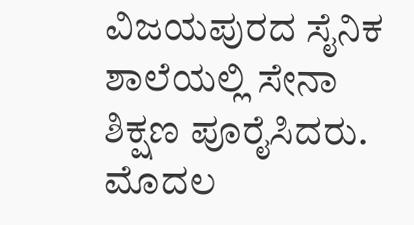ವಿಜಯಪುರದ ಸೈನಿಕ ಶಾಲೆಯಲ್ಲಿ ಸೇನಾ ಶಿಕ್ಷಣ ಪೂರೈಸಿದರು. ಮೊದಲ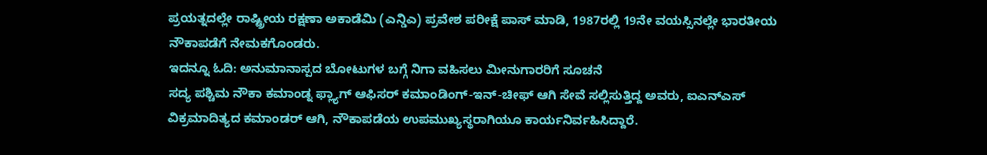ಪ್ರಯತ್ನದಲ್ಲೇ ರಾಷ್ಟ್ರೀಯ ರಕ್ಷಣಾ ಅಕಾಡೆಮಿ (ಎನ್ಡಿಎ) ಪ್ರವೇಶ ಪರೀಕ್ಷೆ ಪಾಸ್ ಮಾಡಿ, 1987ರಲ್ಲಿ 19ನೇ ವಯಸ್ಸಿನಲ್ಲೇ ಭಾರತೀಯ ನೌಕಾಪಡೆಗೆ ನೇಮಕಗೊಂಡರು.
ಇದನ್ನೂ ಓದಿ: ಅನುಮಾನಾಸ್ಪದ ಬೋಟುಗಳ ಬಗ್ಗೆ ನಿಗಾ ವಹಿಸಲು ಮೀನುಗಾರರಿಗೆ ಸೂಚನೆ
ಸದ್ಯ ಪಶ್ಚಿಮ ನೌಕಾ ಕಮಾಂಡ್ನ ಫ್ಲ್ಯಾಗ್ ಆಫಿಸರ್ ಕಮಾಂಡಿಂಗ್-ಇನ್-ಚೀಫ್ ಆಗಿ ಸೇವೆ ಸಲ್ಲಿಸುತ್ತಿದ್ದ ಅವರು, ಐಎನ್ಎಸ್ ವಿಕ್ರಮಾದಿತ್ಯದ ಕಮಾಂಡರ್ ಆಗಿ, ನೌಕಾಪಡೆಯ ಉಪಮುಖ್ಯಸ್ಥರಾಗಿಯೂ ಕಾರ್ಯನಿರ್ವಹಿಸಿದ್ದಾರೆ.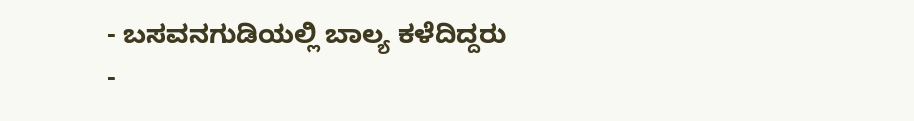- ಬಸವನಗುಡಿಯಲ್ಲಿ ಬಾಲ್ಯ ಕಳೆದಿದ್ದರು
-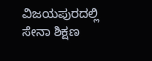ವಿಜಯಪುರದಲ್ಲಿ ಸೇನಾ ಶಿಕ್ಷಣ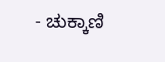- ಚುಕ್ಕಾಣಿ